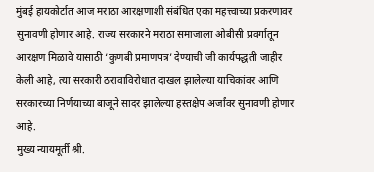मुंबई हायकोर्टात आज मराठा आरक्षणाशी संबंधित एका महत्त्वाच्या प्रकरणावर सुनावणी होणार आहे. राज्य सरकारने मराठा समाजाला ओबीसी प्रवर्गातून आरक्षण मिळावे यासाठी ‘कुणबी प्रमाणपत्र’ देण्याची जी कार्यपद्धती जाहीर केली आहे, त्या सरकारी ठरावाविरोधात दाखल झालेल्या याचिकांवर आणि सरकारच्या निर्णयाच्या बाजूने सादर झालेल्या हस्तक्षेप अर्जांवर सुनावणी होणार आहे.
मुख्य न्यायमूर्ती श्री.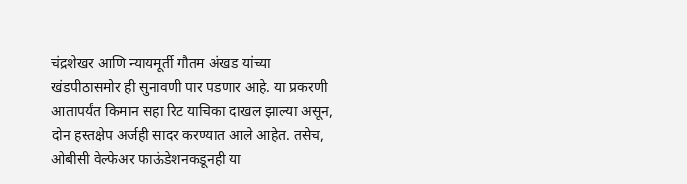चंद्रशेखर आणि न्यायमूर्ती गौतम अंखड यांच्या खंडपीठासमोर ही सुनावणी पार पडणार आहे. या प्रकरणी आतापर्यंत किमान सहा रिट याचिका दाखल झाल्या असून, दोन हस्तक्षेप अर्जही सादर करण्यात आले आहेत. तसेच, ओबीसी वेल्फेअर फाऊंडेशनकडूनही या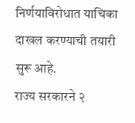निर्णयाविरोधात याचिका दाखल करण्याची तयारी सुरू आहे.
राज्य सरकारने २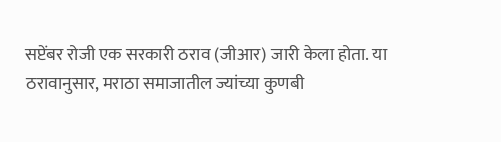सप्टेंबर रोजी एक सरकारी ठराव (जीआर) जारी केला होता. या ठरावानुसार, मराठा समाजातील ज्यांच्या कुणबी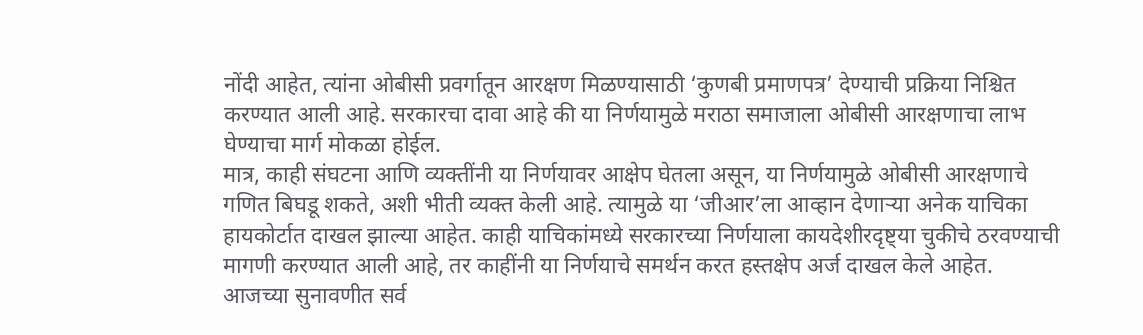नोंदी आहेत, त्यांना ओबीसी प्रवर्गातून आरक्षण मिळण्यासाठी ‘कुणबी प्रमाणपत्र’ देण्याची प्रक्रिया निश्चित करण्यात आली आहे. सरकारचा दावा आहे की या निर्णयामुळे मराठा समाजाला ओबीसी आरक्षणाचा लाभ घेण्याचा मार्ग मोकळा होईल.
मात्र, काही संघटना आणि व्यक्तींनी या निर्णयावर आक्षेप घेतला असून, या निर्णयामुळे ओबीसी आरक्षणाचे गणित बिघडू शकते, अशी भीती व्यक्त केली आहे. त्यामुळे या ‘जीआर’ला आव्हान देणाऱ्या अनेक याचिका हायकोर्टात दाखल झाल्या आहेत. काही याचिकांमध्ये सरकारच्या निर्णयाला कायदेशीरदृष्ट्या चुकीचे ठरवण्याची मागणी करण्यात आली आहे, तर काहींनी या निर्णयाचे समर्थन करत हस्तक्षेप अर्ज दाखल केले आहेत.
आजच्या सुनावणीत सर्व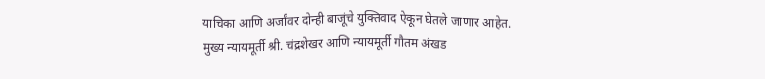याचिका आणि अर्जांवर दोन्ही बाजूंचे युक्तिवाद ऐकून घेतले जाणार आहेत. मुख्य न्यायमूर्ती श्री. चंद्रशेखर आणि न्यायमूर्ती गौतम अंखड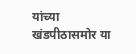यांच्या खंडपीठासमोर या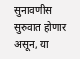सुनावणीस सुरुवात होणार असून, या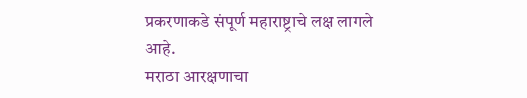प्रकरणाकडे संपूर्ण महाराष्ट्राचे लक्ष लागले आहे.
मराठा आरक्षणाचा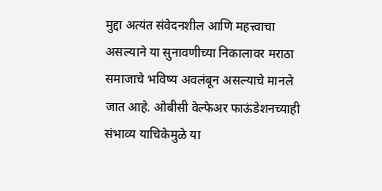मुद्दा अत्यंत संवेदनशील आणि महत्त्वाचा असल्याने या सुनावणीच्या निकालावर मराठा समाजाचे भविष्य अवलंबून असल्याचे मानले जात आहे. ओबीसी वेल्फेअर फाऊंडेशनच्याही संभाव्य याचिकेमुळे या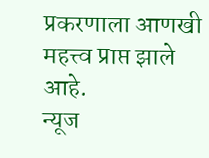प्रकरणाला आणखी महत्त्व प्राप्त झाले आहे.
न्यूज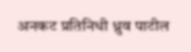अनकट प्रतिनिधी ध्रुव पाटील